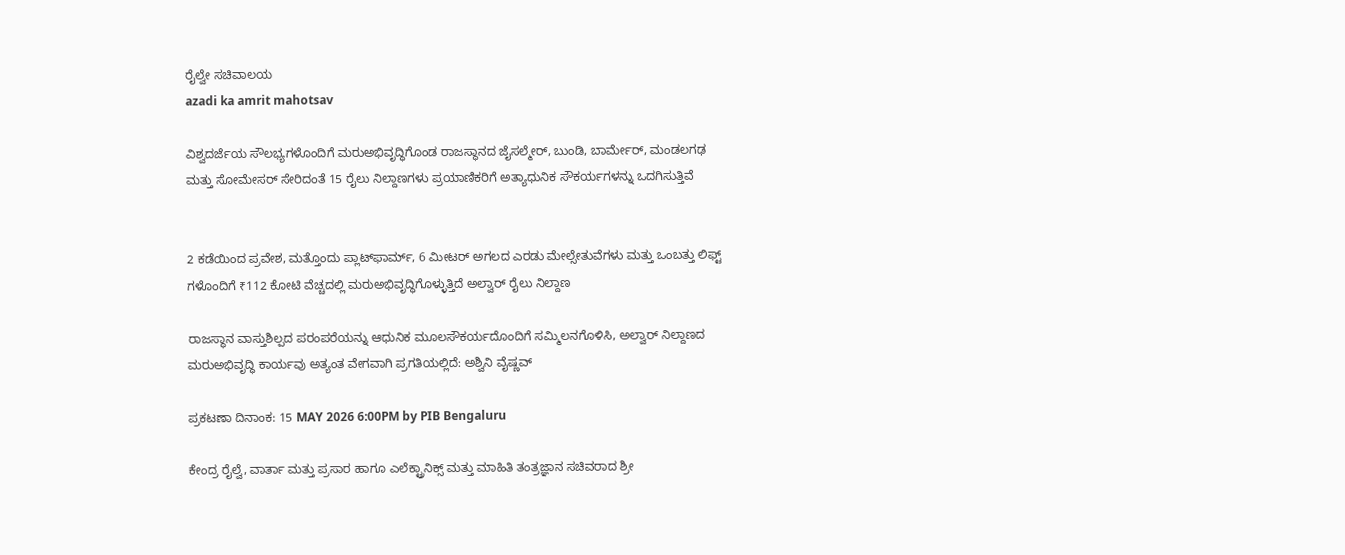ರೈಲ್ವೇ ಸಚಿವಾಲಯ
azadi ka amrit mahotsav

ವಿಶ್ವದರ್ಜೆಯ ಸೌಲಭ್ಯಗಳೊಂದಿಗೆ ಮರುಅಭಿವೃದ್ಧಿಗೊಂಡ ರಾಜಸ್ಥಾನದ ಜೈಸಲ್ಮೇರ್, ಬುಂಡಿ, ಬಾರ್ಮೇರ್, ಮಂಡಲಗಢ ಮತ್ತು ಸೋಮೇಸರ್ ಸೇರಿದಂತೆ 15 ರೈಲು ನಿಲ್ದಾಣಗಳು ಪ್ರಯಾಣಿಕರಿಗೆ ಅತ್ಯಾಧುನಿಕ ಸೌಕರ್ಯಗಳನ್ನು ಒದಗಿಸುತ್ತಿವೆ


2 ಕಡೆಯಿಂದ ಪ್ರವೇಶ, ಮತ್ತೊಂದು ಪ್ಲಾಟ್‌ಫಾರ್ಮ್, 6 ಮೀಟರ್ ಅಗಲದ ಎರಡು ಮೇಲ್ಸೇತುವೆಗಳು ಮತ್ತು ಒಂಬತ್ತು ಲಿಫ್ಟ್‌ ಗಳೊಂದಿಗೆ ₹112 ಕೋಟಿ ವೆಚ್ಚದಲ್ಲಿ ಮರುಅಭಿವೃದ್ಧಿಗೊಳ್ಳುತ್ತಿದೆ ಅಲ್ವಾರ್ ರೈಲು ನಿಲ್ದಾಣ

ರಾಜಸ್ಥಾನ ವಾಸ್ತುಶಿಲ್ಪದ ಪರಂಪರೆಯನ್ನು ಆಧುನಿಕ ಮೂಲಸೌಕರ್ಯದೊಂದಿಗೆ ಸಮ್ಮಿಲನಗೊಳಿಸಿ, ಅಲ್ವಾರ್ ನಿಲ್ದಾಣದ ಮರುಅಭಿವೃದ್ಧಿ ಕಾರ್ಯವು ಅತ್ಯಂತ ವೇಗವಾಗಿ ಪ್ರಗತಿಯಲ್ಲಿದೆ: ಅಶ್ವಿನಿ ವೈಷ್ಣವ್

ಪ್ರಕಟಣಾ ದಿನಾಂಕ: 15 MAY 2026 6:00PM by PIB Bengaluru

ಕೇಂದ್ರ ರೈಲ್ವೆ, ವಾರ್ತಾ ಮತ್ತು ಪ್ರಸಾರ ಹಾಗೂ ಎಲೆಕ್ಟ್ರಾನಿಕ್ಸ್ ಮತ್ತು ಮಾಹಿತಿ ತಂತ್ರಜ್ಞಾನ ಸಚಿವರಾದ ಶ್ರೀ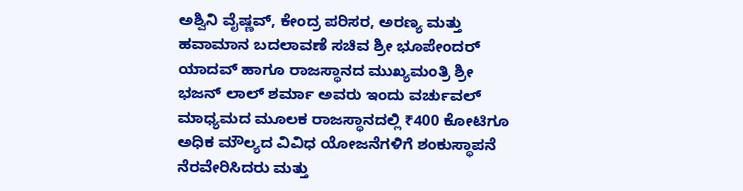ಅಶ್ವಿನಿ ವೈಷ್ಣವ್, ಕೇಂದ್ರ ಪರಿಸರ, ಅರಣ್ಯ ಮತ್ತು ಹವಾಮಾನ ಬದಲಾವಣೆ ಸಚಿವ ಶ್ರೀ ಭೂಪೇಂದರ್ ಯಾದವ್ ಹಾಗೂ ರಾಜಸ್ಥಾನದ ಮುಖ್ಯಮಂತ್ರಿ ಶ್ರೀ ಭಜನ್ ಲಾಲ್ ಶರ್ಮಾ ಅವರು ಇಂದು ವರ್ಚುವಲ್ ಮಾಧ್ಯಮದ ಮೂಲಕ ರಾಜಸ್ಥಾನದಲ್ಲಿ ₹400 ಕೋಟಿಗೂ ಅಧಿಕ ಮೌಲ್ಯದ ವಿವಿಧ ಯೋಜನೆಗಳಿಗೆ ಶಂಕುಸ್ಥಾಪನೆ ನೆರವೇರಿಸಿದರು ಮತ್ತು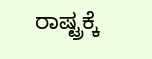ರಾಷ್ಟ್ರಕ್ಕೆ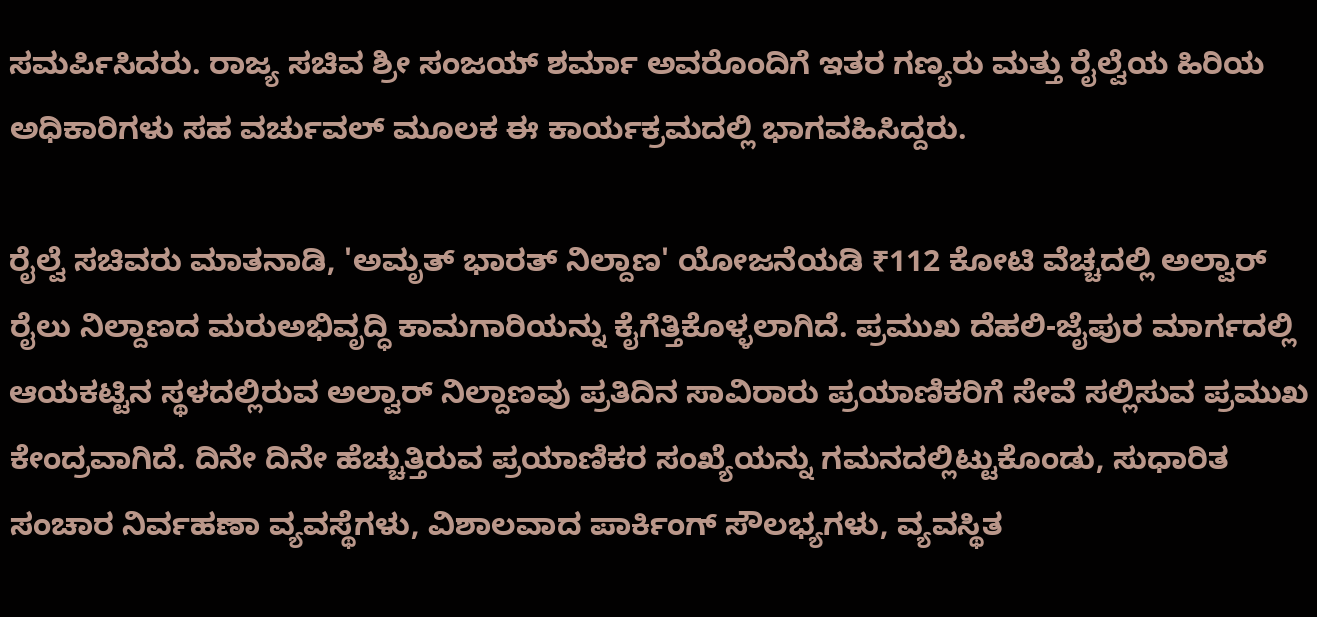ಸಮರ್ಪಿಸಿದರು. ರಾಜ್ಯ ಸಚಿವ ಶ್ರೀ ಸಂಜಯ್ ಶರ್ಮಾ ಅವರೊಂದಿಗೆ ಇತರ ಗಣ್ಯರು ಮತ್ತು ರೈಲ್ವೆಯ ಹಿರಿಯ ಅಧಿಕಾರಿಗಳು ಸಹ ವರ್ಚುವಲ್ ಮೂಲಕ ಈ ಕಾರ್ಯಕ್ರಮದಲ್ಲಿ ಭಾಗವಹಿಸಿದ್ದರು.

ರೈಲ್ವೆ ಸಚಿವರು ಮಾತನಾಡಿ, 'ಅಮೃತ್ ಭಾರತ್ ನಿಲ್ದಾಣ' ಯೋಜನೆಯಡಿ ₹112 ಕೋಟಿ ವೆಚ್ಚದಲ್ಲಿ ಅಲ್ವಾರ್ ರೈಲು ನಿಲ್ದಾಣದ ಮರುಅಭಿವೃದ್ಧಿ ಕಾಮಗಾರಿಯನ್ನು ಕೈಗೆತ್ತಿಕೊಳ್ಳಲಾಗಿದೆ. ಪ್ರಮುಖ ದೆಹಲಿ-ಜೈಪುರ ಮಾರ್ಗದಲ್ಲಿ ಆಯಕಟ್ಟಿನ ಸ್ಥಳದಲ್ಲಿರುವ ಅಲ್ವಾರ್ ನಿಲ್ದಾಣವು ಪ್ರತಿದಿನ ಸಾವಿರಾರು ಪ್ರಯಾಣಿಕರಿಗೆ ಸೇವೆ ಸಲ್ಲಿಸುವ ಪ್ರಮುಖ ಕೇಂದ್ರವಾಗಿದೆ. ದಿನೇ ದಿನೇ ಹೆಚ್ಚುತ್ತಿರುವ ಪ್ರಯಾಣಿಕರ ಸಂಖ್ಯೆಯನ್ನು ಗಮನದಲ್ಲಿಟ್ಟುಕೊಂಡು, ಸುಧಾರಿತ ಸಂಚಾರ ನಿರ್ವಹಣಾ ವ್ಯವಸ್ಥೆಗಳು, ವಿಶಾಲವಾದ ಪಾರ್ಕಿಂಗ್ ಸೌಲಭ್ಯಗಳು, ವ್ಯವಸ್ಥಿತ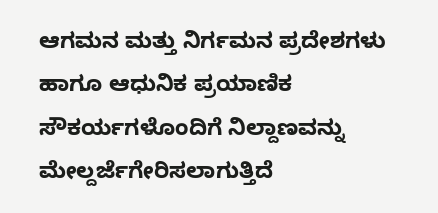ಆಗಮನ ಮತ್ತು ನಿರ್ಗಮನ ಪ್ರದೇಶಗಳು ಹಾಗೂ ಆಧುನಿಕ ಪ್ರಯಾಣಿಕ ಸೌಕರ್ಯಗಳೊಂದಿಗೆ ನಿಲ್ದಾಣವನ್ನು ಮೇಲ್ದರ್ಜೆಗೇರಿಸಲಾಗುತ್ತಿದೆ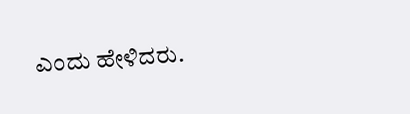ಎಂದು ಹೇಳಿದರು.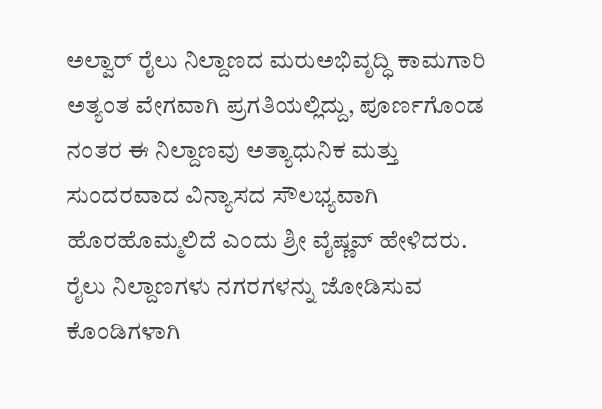ಅಲ್ವಾರ್ ರೈಲು ನಿಲ್ದಾಣದ ಮರುಅಭಿವೃದ್ಧಿ ಕಾಮಗಾರಿ ಅತ್ಯಂತ ವೇಗವಾಗಿ ಪ್ರಗತಿಯಲ್ಲಿದ್ದು, ಪೂರ್ಣಗೊಂಡ ನಂತರ ಈ ನಿಲ್ದಾಣವು ಅತ್ಯಾಧುನಿಕ ಮತ್ತು ಸುಂದರವಾದ ವಿನ್ಯಾಸದ ಸೌಲಭ್ಯವಾಗಿ ಹೊರಹೊಮ್ಮಲಿದೆ ಎಂದು ಶ್ರೀ ವೈಷ್ಣವ್ ಹೇಳಿದರು. ರೈಲು ನಿಲ್ದಾಣಗಳು ನಗರಗಳನ್ನು ಜೋಡಿಸುವ ಕೊಂಡಿಗಳಾಗಿ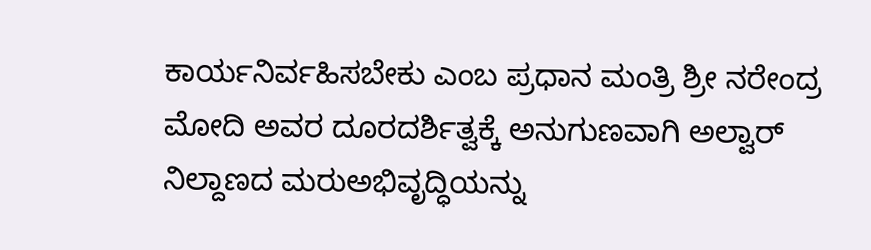ಕಾರ್ಯನಿರ್ವಹಿಸಬೇಕು ಎಂಬ ಪ್ರಧಾನ ಮಂತ್ರಿ ಶ್ರೀ ನರೇಂದ್ರ ಮೋದಿ ಅವರ ದೂರದರ್ಶಿತ್ವಕ್ಕೆ ಅನುಗುಣವಾಗಿ ಅಲ್ವಾರ್ ನಿಲ್ದಾಣದ ಮರುಅಭಿವೃದ್ಧಿಯನ್ನು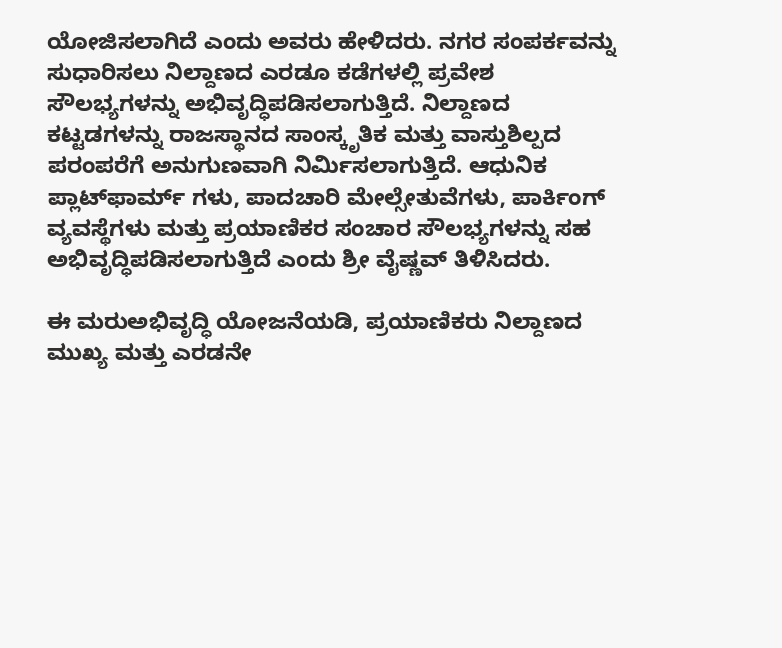ಯೋಜಿಸಲಾಗಿದೆ ಎಂದು ಅವರು ಹೇಳಿದರು. ನಗರ ಸಂಪರ್ಕವನ್ನು ಸುಧಾರಿಸಲು ನಿಲ್ದಾಣದ ಎರಡೂ ಕಡೆಗಳಲ್ಲಿ ಪ್ರವೇಶ ಸೌಲಭ್ಯಗಳನ್ನು ಅಭಿವೃದ್ಧಿಪಡಿಸಲಾಗುತ್ತಿದೆ. ನಿಲ್ದಾಣದ ಕಟ್ಟಡಗಳನ್ನು ರಾಜಸ್ಥಾನದ ಸಾಂಸ್ಕೃತಿಕ ಮತ್ತು ವಾಸ್ತುಶಿಲ್ಪದ ಪರಂಪರೆಗೆ ಅನುಗುಣವಾಗಿ ನಿರ್ಮಿಸಲಾಗುತ್ತಿದೆ. ಆಧುನಿಕ ಪ್ಲಾಟ್‌ಫಾರ್ಮ್‌ ಗಳು, ಪಾದಚಾರಿ ಮೇಲ್ಸೇತುವೆಗಳು, ಪಾರ್ಕಿಂಗ್ ವ್ಯವಸ್ಥೆಗಳು ಮತ್ತು ಪ್ರಯಾಣಿಕರ ಸಂಚಾರ ಸೌಲಭ್ಯಗಳನ್ನು ಸಹ ಅಭಿವೃದ್ಧಿಪಡಿಸಲಾಗುತ್ತಿದೆ ಎಂದು ಶ್ರೀ ವೈಷ್ಣವ್ ತಿಳಿಸಿದರು.

ಈ ಮರುಅಭಿವೃದ್ಧಿ ಯೋಜನೆಯಡಿ, ಪ್ರಯಾಣಿಕರು ನಿಲ್ದಾಣದ ಮುಖ್ಯ ಮತ್ತು ಎರಡನೇ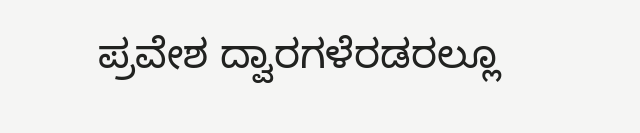ಪ್ರವೇಶ ದ್ವಾರಗಳೆರಡರಲ್ಲೂ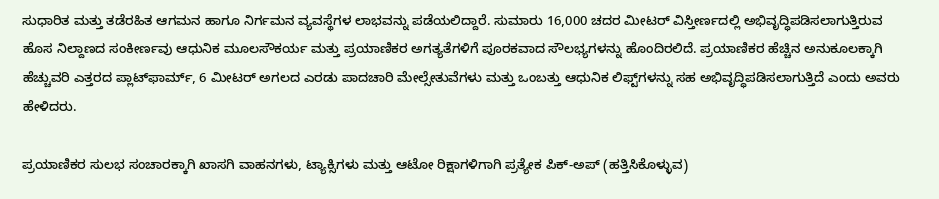ಸುಧಾರಿತ ಮತ್ತು ತಡೆರಹಿತ ಆಗಮನ ಹಾಗೂ ನಿರ್ಗಮನ ವ್ಯವಸ್ಥೆಗಳ ಲಾಭವನ್ನು ಪಡೆಯಲಿದ್ದಾರೆ. ಸುಮಾರು 16,000 ಚದರ ಮೀಟರ್ ವಿಸ್ತೀರ್ಣದಲ್ಲಿ ಅಭಿವೃದ್ಧಿಪಡಿಸಲಾಗುತ್ತಿರುವ ಹೊಸ ನಿಲ್ದಾಣದ ಸಂಕೀರ್ಣವು ಆಧುನಿಕ ಮೂಲಸೌಕರ್ಯ ಮತ್ತು ಪ್ರಯಾಣಿಕರ ಅಗತ್ಯತೆಗಳಿಗೆ ಪೂರಕವಾದ ಸೌಲಭ್ಯಗಳನ್ನು ಹೊಂದಿರಲಿದೆ. ಪ್ರಯಾಣಿಕರ ಹೆಚ್ಚಿನ ಅನುಕೂಲಕ್ಕಾಗಿ ಹೆಚ್ಚುವರಿ ಎತ್ತರದ ಪ್ಲಾಟ್‌ಫಾರ್ಮ್, 6 ಮೀಟರ್ ಅಗಲದ ಎರಡು ಪಾದಚಾರಿ ಮೇಲ್ಸೇತುವೆಗಳು ಮತ್ತು ಒಂಬತ್ತು ಆಧುನಿಕ ಲಿಫ್ಟ್‌ಗಳನ್ನು ಸಹ ಅಭಿವೃದ್ಧಿಪಡಿಸಲಾಗುತ್ತಿದೆ ಎಂದು ಅವರು ಹೇಳಿದರು.

ಪ್ರಯಾಣಿಕರ ಸುಲಭ ಸಂಚಾರಕ್ಕಾಗಿ ಖಾಸಗಿ ವಾಹನಗಳು, ಟ್ಯಾಕ್ಸಿಗಳು ಮತ್ತು ಆಟೋ ರಿಕ್ಷಾಗಳಿಗಾಗಿ ಪ್ರತ್ಯೇಕ ಪಿಕ್-ಅಪ್ (ಹತ್ತಿಸಿಕೊಳ್ಳುವ)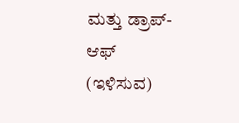ಮತ್ತು ಡ್ರಾಪ್-ಆಫ್ (ಇಳಿಸುವ)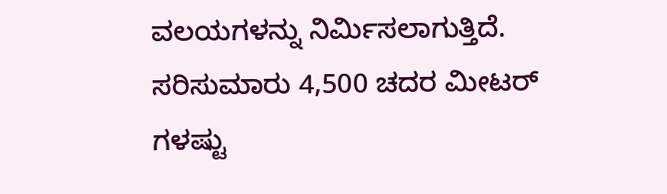ವಲಯಗಳನ್ನು ನಿರ್ಮಿಸಲಾಗುತ್ತಿದೆ. ಸರಿಸುಮಾರು 4,500 ಚದರ ಮೀಟರ್‌ ಗಳಷ್ಟು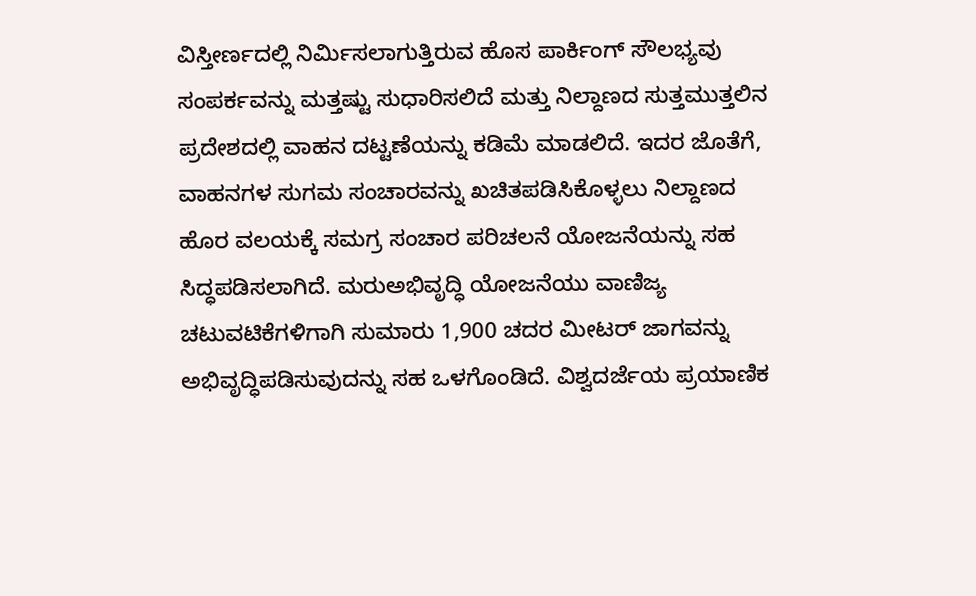ವಿಸ್ತೀರ್ಣದಲ್ಲಿ ನಿರ್ಮಿಸಲಾಗುತ್ತಿರುವ ಹೊಸ ಪಾರ್ಕಿಂಗ್ ಸೌಲಭ್ಯವು ಸಂಪರ್ಕವನ್ನು ಮತ್ತಷ್ಟು ಸುಧಾರಿಸಲಿದೆ ಮತ್ತು ನಿಲ್ದಾಣದ ಸುತ್ತಮುತ್ತಲಿನ ಪ್ರದೇಶದಲ್ಲಿ ವಾಹನ ದಟ್ಟಣೆಯನ್ನು ಕಡಿಮೆ ಮಾಡಲಿದೆ. ಇದರ ಜೊತೆಗೆ, ವಾಹನಗಳ ಸುಗಮ ಸಂಚಾರವನ್ನು ಖಚಿತಪಡಿಸಿಕೊಳ್ಳಲು ನಿಲ್ದಾಣದ ಹೊರ ವಲಯಕ್ಕೆ ಸಮಗ್ರ ಸಂಚಾರ ಪರಿಚಲನೆ ಯೋಜನೆಯನ್ನು ಸಹ ಸಿದ್ಧಪಡಿಸಲಾಗಿದೆ. ಮರುಅಭಿವೃದ್ಧಿ ಯೋಜನೆಯು ವಾಣಿಜ್ಯ ಚಟುವಟಿಕೆಗಳಿಗಾಗಿ ಸುಮಾರು 1,900 ಚದರ ಮೀಟರ್ ಜಾಗವನ್ನು ಅಭಿವೃದ್ಧಿಪಡಿಸುವುದನ್ನು ಸಹ ಒಳಗೊಂಡಿದೆ. ವಿಶ್ವದರ್ಜೆಯ ಪ್ರಯಾಣಿಕ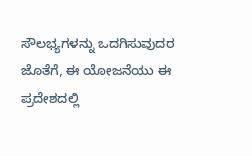ಸೌಲಭ್ಯಗಳನ್ನು ಒದಗಿಸುವುದರ ಜೊತೆಗೆ, ಈ ಯೋಜನೆಯು ಈ ಪ್ರದೇಶದಲ್ಲಿ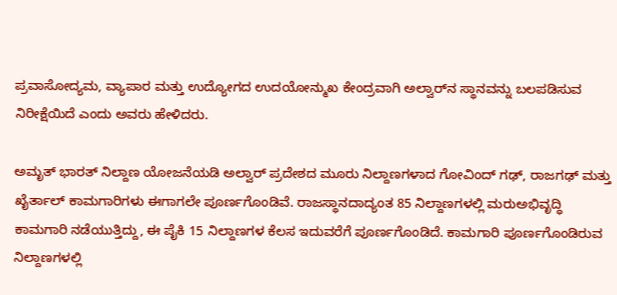ಪ್ರವಾಸೋದ್ಯಮ, ವ್ಯಾಪಾರ ಮತ್ತು ಉದ್ಯೋಗದ ಉದಯೋನ್ಮುಖ ಕೇಂದ್ರವಾಗಿ ಅಲ್ವಾರ್‌ನ ಸ್ಥಾನವನ್ನು ಬಲಪಡಿಸುವ ನಿರೀಕ್ಷೆಯಿದೆ ಎಂದು ಅವರು ಹೇಳಿದರು.

ಅಮೃತ್ ಭಾರತ್ ನಿಲ್ದಾಣ ಯೋಜನೆಯಡಿ ಅಲ್ವಾರ್ ಪ್ರದೇಶದ ಮೂರು ನಿಲ್ದಾಣಗಳಾದ ಗೋವಿಂದ್ ಗಢ್, ರಾಜಗಢ್ ಮತ್ತು ಖೈರ್ತಾಲ್ ಕಾಮಗಾರಿಗಳು ಈಗಾಗಲೇ ಪೂರ್ಣಗೊಂಡಿವೆ. ರಾಜಸ್ಥಾನದಾದ್ಯಂತ 85 ನಿಲ್ದಾಣಗಳಲ್ಲಿ ಮರುಅಭಿವೃದ್ಧಿ ಕಾಮಗಾರಿ ನಡೆಯುತ್ತಿದ್ದು, ಈ ಪೈಕಿ 15 ನಿಲ್ದಾಣಗಳ ಕೆಲಸ ಇದುವರೆಗೆ ಪೂರ್ಣಗೊಂಡಿದೆ. ಕಾಮಗಾರಿ ಪೂರ್ಣಗೊಂಡಿರುವ ನಿಲ್ದಾಣಗಳಲ್ಲಿ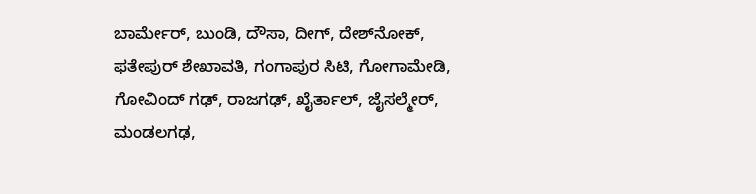ಬಾರ್ಮೇರ್, ಬುಂಡಿ, ದೌಸಾ, ದೀಗ್, ದೇಶ್‌ನೋಕ್, ಫತೇಪುರ್ ಶೇಖಾವತಿ, ಗಂಗಾಪುರ ಸಿಟಿ, ಗೋಗಾಮೇಡಿ, ಗೋವಿಂದ್ ಗಢ್, ರಾಜಗಢ್, ಖೈರ್ತಾಲ್, ಜೈಸಲ್ಮೇರ್, ಮಂಡಲಗಢ,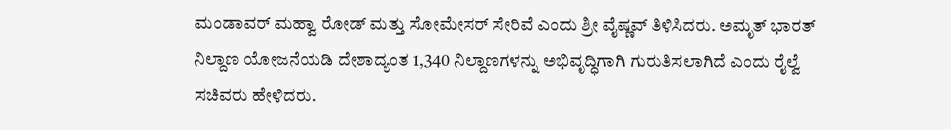ಮಂಡಾವರ್ ಮಹ್ವಾ ರೋಡ್ ಮತ್ತು ಸೋಮೇಸರ್ ಸೇರಿವೆ ಎಂದು ಶ್ರೀ ವೈಷ್ಣವ್ ತಿಳಿಸಿದರು. ಅಮೃತ್ ಭಾರತ್ ನಿಲ್ದಾಣ ಯೋಜನೆಯಡಿ ದೇಶಾದ್ಯಂತ 1,340 ನಿಲ್ದಾಣಗಳನ್ನು ಅಭಿವೃದ್ಧಿಗಾಗಿ ಗುರುತಿಸಲಾಗಿದೆ ಎಂದು ರೈಲ್ವೆ ಸಚಿವರು ಹೇಳಿದರು.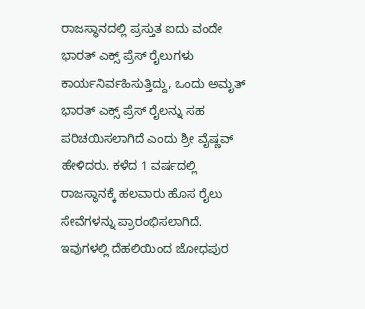ರಾಜಸ್ಥಾನದಲ್ಲಿ ಪ್ರಸ್ತುತ ಐದು ವಂದೇ ಭಾರತ್ ಎಕ್ಸ್‌ ಪ್ರೆಸ್ ರೈಲುಗಳು ಕಾರ್ಯನಿರ್ವಹಿಸುತ್ತಿದ್ದು, ಒಂದು ಅಮೃತ್ ಭಾರತ್ ಎಕ್ಸ್‌ ಪ್ರೆಸ್ ರೈಲನ್ನು ಸಹ ಪರಿಚಯಿಸಲಾಗಿದೆ ಎಂದು ಶ್ರೀ ವೈಷ್ಣವ್ ಹೇಳಿದರು. ಕಳೆದ 1 ವರ್ಷದಲ್ಲಿ ರಾಜಸ್ಥಾನಕ್ಕೆ ಹಲವಾರು ಹೊಸ ರೈಲು ಸೇವೆಗಳನ್ನು ಪ್ರಾರಂಭಿಸಲಾಗಿದೆ. ಇವುಗಳಲ್ಲಿ ದೆಹಲಿಯಿಂದ ಜೋಧಪುರ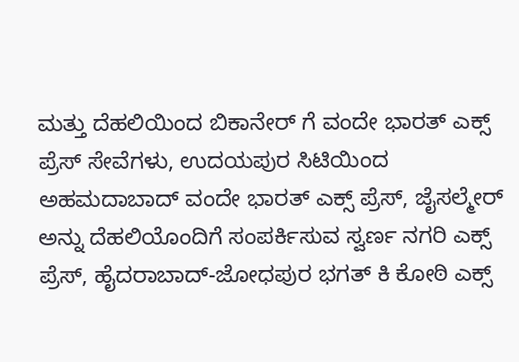ಮತ್ತು ದೆಹಲಿಯಿಂದ ಬಿಕಾನೇರ್‌ ಗೆ ವಂದೇ ಭಾರತ್ ಎಕ್ಸ್‌ ಪ್ರೆಸ್ ಸೇವೆಗಳು, ಉದಯಪುರ ಸಿಟಿಯಿಂದ ಅಹಮದಾಬಾದ್ ವಂದೇ ಭಾರತ್ ಎಕ್ಸ್‌ ಪ್ರೆಸ್, ಜೈಸಲ್ಮೇರ್ ಅನ್ನು ದೆಹಲಿಯೊಂದಿಗೆ ಸಂಪರ್ಕಿಸುವ ಸ್ವರ್ಣ ನಗರಿ ಎಕ್ಸ್‌ ಪ್ರೆಸ್, ಹೈದರಾಬಾದ್-ಜೋಧಪುರ ಭಗತ್ ಕಿ ಕೋಠಿ ಎಕ್ಸ್‌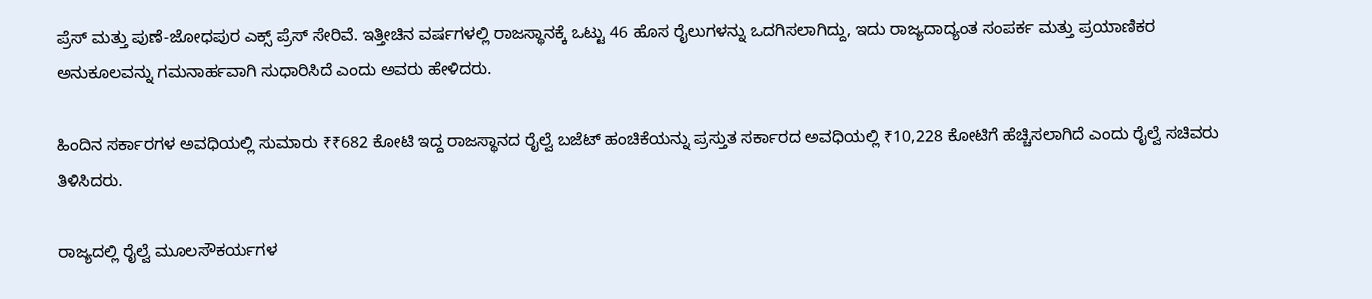ಪ್ರೆಸ್ ಮತ್ತು ಪುಣೆ-ಜೋಧಪುರ ಎಕ್ಸ್‌ ಪ್ರೆಸ್ ಸೇರಿವೆ. ಇತ್ತೀಚಿನ ವರ್ಷಗಳಲ್ಲಿ ರಾಜಸ್ಥಾನಕ್ಕೆ ಒಟ್ಟು 46 ಹೊಸ ರೈಲುಗಳನ್ನು ಒದಗಿಸಲಾಗಿದ್ದು, ಇದು ರಾಜ್ಯದಾದ್ಯಂತ ಸಂಪರ್ಕ ಮತ್ತು ಪ್ರಯಾಣಿಕರ ಅನುಕೂಲವನ್ನು ಗಮನಾರ್ಹವಾಗಿ ಸುಧಾರಿಸಿದೆ ಎಂದು ಅವರು ಹೇಳಿದರು.

ಹಿಂದಿನ ಸರ್ಕಾರಗಳ ಅವಧಿಯಲ್ಲಿ ಸುಮಾರು ₹₹682 ಕೋಟಿ ಇದ್ದ ರಾಜಸ್ಥಾನದ ರೈಲ್ವೆ ಬಜೆಟ್ ಹಂಚಿಕೆಯನ್ನು ಪ್ರಸ್ತುತ ಸರ್ಕಾರದ ಅವಧಿಯಲ್ಲಿ ₹10,228 ಕೋಟಿಗೆ ಹೆಚ್ಚಿಸಲಾಗಿದೆ ಎಂದು ರೈಲ್ವೆ ಸಚಿವರು ತಿಳಿಸಿದರು.

ರಾಜ್ಯದಲ್ಲಿ ರೈಲ್ವೆ ಮೂಲಸೌಕರ್ಯಗಳ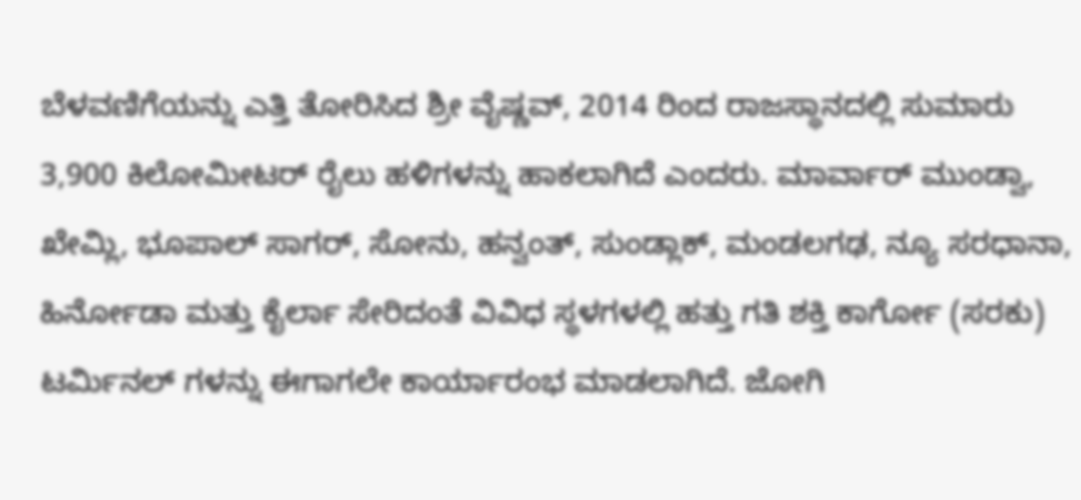ಬೆಳವಣಿಗೆಯನ್ನು ಎತ್ತಿ ತೋರಿಸಿದ ಶ್ರೀ ವೈಷ್ಣವ್, 2014 ರಿಂದ ರಾಜಸ್ಥಾನದಲ್ಲಿ ಸುಮಾರು 3,900 ಕಿಲೋಮೀಟರ್ ರೈಲು ಹಳಿಗಳನ್ನು ಹಾಕಲಾಗಿದೆ ಎಂದರು. ಮಾರ್ವಾರ್ ಮುಂಡ್ವಾ, ಖೇಮ್ಲಿ, ಭೂಪಾಲ್ ಸಾಗರ್, ಸೋನು, ಹನ್ವಂತ್, ಸುಂಡ್ಲಾಕ್, ಮಂಡಲಗಢ, ನ್ಯೂ ಸರಧಾನಾ, ಹಿರ್ನೋಡಾ ಮತ್ತು ಕೈರ್ಲಾ ಸೇರಿದಂತೆ ವಿವಿಧ ಸ್ಥಳಗಳಲ್ಲಿ ಹತ್ತು ಗತಿ ಶಕ್ತಿ ಕಾರ್ಗೋ (ಸರಕು) ಟರ್ಮಿನಲ್‌ ಗಳನ್ನು ಈಗಾಗಲೇ ಕಾರ್ಯಾರಂಭ ಮಾಡಲಾಗಿದೆ. ಜೋಗಿ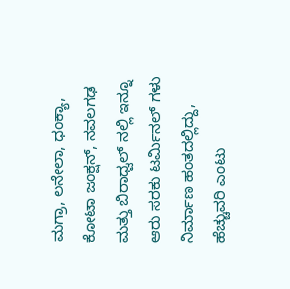ಮಗ್ರಾ, ಲನೇಲಾ, ಧಂಕ್ಯಾ, ಕೋಟಾ ಜಂಕ್ಷನ್, ನವಲಗಢ ಮತ್ತು ಬಿರಾಧ್ವಲ್‌ ನಲ್ಲಿ ಇನ್ನೂ ಆರು ಸರಕು ಟರ್ಮಿನಲ್‌ ಗಳು ನಿರ್ಮಾಣ ಹಂತದಲ್ಲಿದ್ದು, ಹೆಚ್ಚುವರಿ ಎಂಟು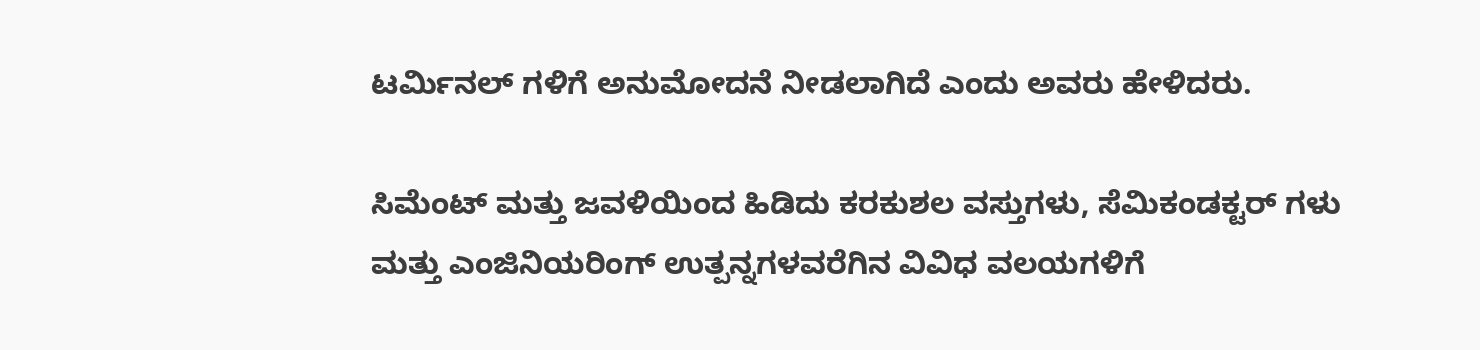ಟರ್ಮಿನಲ್‌ ಗಳಿಗೆ ಅನುಮೋದನೆ ನೀಡಲಾಗಿದೆ ಎಂದು ಅವರು ಹೇಳಿದರು.

ಸಿಮೆಂಟ್ ಮತ್ತು ಜವಳಿಯಿಂದ ಹಿಡಿದು ಕರಕುಶಲ ವಸ್ತುಗಳು, ಸೆಮಿಕಂಡಕ್ಟರ್‌ ಗಳು ಮತ್ತು ಎಂಜಿನಿಯರಿಂಗ್ ಉತ್ಪನ್ನಗಳವರೆಗಿನ ವಿವಿಧ ವಲಯಗಳಿಗೆ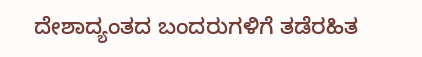ದೇಶಾದ್ಯಂತದ ಬಂದರುಗಳಿಗೆ ತಡೆರಹಿತ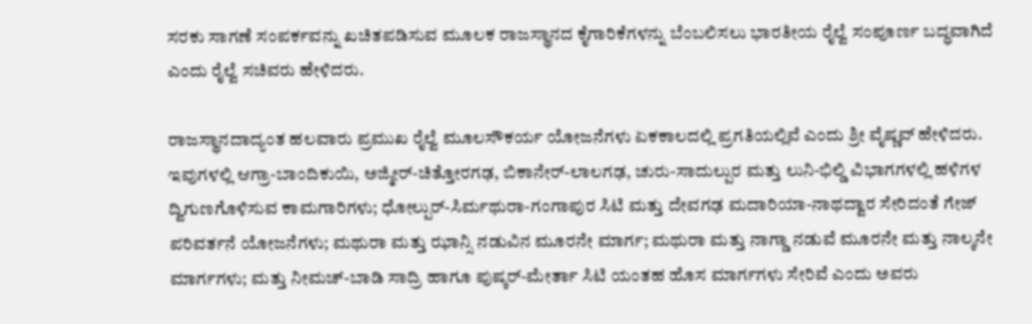ಸರಕು ಸಾಗಣೆ ಸಂಪರ್ಕವನ್ನು ಖಚಿತಪಡಿಸುವ ಮೂಲಕ ರಾಜಸ್ಥಾನದ ಕೈಗಾರಿಕೆಗಳನ್ನು ಬೆಂಬಲಿಸಲು ಭಾರತೀಯ ರೈಲ್ವೆ ಸಂಪೂರ್ಣ ಬದ್ಧವಾಗಿದೆ ಎಂದು ರೈಲ್ವೆ ಸಚಿವರು ಹೇಳಿದರು.

ರಾಜಸ್ಥಾನದಾದ್ಯಂತ ಹಲವಾರು ಪ್ರಮುಖ ರೈಲ್ವೆ ಮೂಲಸೌಕರ್ಯ ಯೋಜನೆಗಳು ಏಕಕಾಲದಲ್ಲಿ ಪ್ರಗತಿಯಲ್ಲಿವೆ ಎಂದು ಶ್ರೀ ವೈಷ್ಣವ್ ಹೇಳಿದರು. ಇವುಗಳಲ್ಲಿ ಆಗ್ರಾ-ಬಾಂದಿಕುಯಿ, ಅಜ್ಮೀರ್-ಚಿತ್ತೋರಗಢ, ಬಿಕಾನೇರ್-ಲಾಲಗಢ, ಚುರು-ಸಾದುಲ್ಪುರ ಮತ್ತು ಲುನಿ-ಭಿಲ್ಡಿ ವಿಭಾಗಗಳಲ್ಲಿ ಹಳಿಗಳ ದ್ವಿಗುಣಗೊಳಿಸುವ ಕಾಮಗಾರಿಗಳು; ಧೋಲ್ಪುರ್-ಸಿರ್ಮಥುರಾ-ಗಂಗಾಪುರ ಸಿಟಿ ಮತ್ತು ದೇವಗಢ ಮದಾರಿಯಾ-ನಾಥದ್ವಾರ ಸೇರಿದಂತೆ ಗೇಜ್ ಪರಿವರ್ತನೆ ಯೋಜನೆಗಳು; ಮಥುರಾ ಮತ್ತು ಝಾನ್ಸಿ ನಡುವಿನ ಮೂರನೇ ಮಾರ್ಗ; ಮಥುರಾ ಮತ್ತು ನಾಗ್ಡಾ ನಡುವೆ ಮೂರನೇ ಮತ್ತು ನಾಲ್ಕನೇ ಮಾರ್ಗಗಳು; ಮತ್ತು ನೀಮಚ್-ಬಾಡಿ ಸಾದ್ರಿ ಹಾಗೂ ಪುಷ್ಕರ್-ಮೇರ್ತಾ ಸಿಟಿ ಯಂತಹ ಹೊಸ ಮಾರ್ಗಗಳು ಸೇರಿವೆ ಎಂದು ಅವರು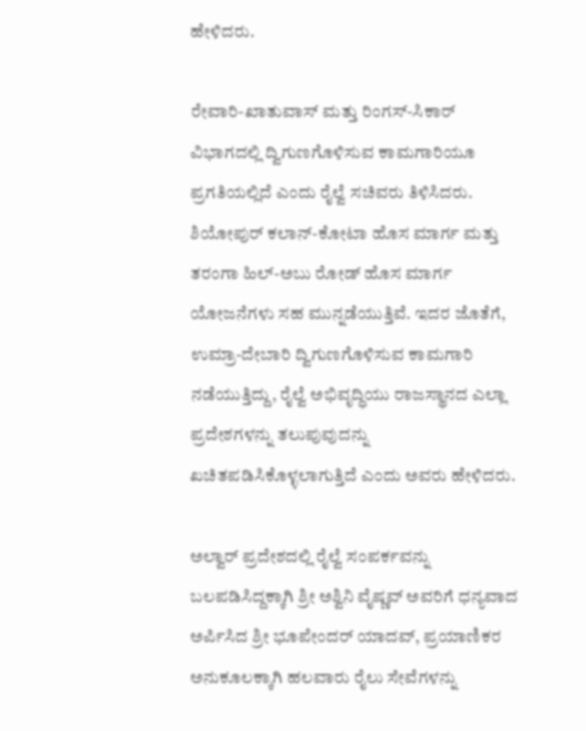ಹೇಳಿದರು.

ರೇವಾರಿ-ಖಾತುವಾಸ್ ಮತ್ತು ರಿಂಗಸ್-ಸಿಕಾರ್ ವಿಭಾಗದಲ್ಲಿ ದ್ವಿಗುಣಗೊಳಿಸುವ ಕಾಮಗಾರಿಯೂ ಪ್ರಗತಿಯಲ್ಲಿದೆ ಎಂದು ರೈಲ್ವೆ ಸಚಿವರು ತಿಳಿಸಿದರು. ಶಿಯೋಪುರ್ ಕಲಾನ್-ಕೋಟಾ ಹೊಸ ಮಾರ್ಗ ಮತ್ತು ತರಂಗಾ ಹಿಲ್-ಅಬು ರೋಡ್ ಹೊಸ ಮಾರ್ಗ ಯೋಜನೆಗಳು ಸಹ ಮುನ್ನಡೆಯುತ್ತಿವೆ. ಇದರ ಜೊತೆಗೆ, ಉಮ್ರಾ-ದೇಬಾರಿ ದ್ವಿಗುಣಗೊಳಿಸುವ ಕಾಮಗಾರಿ ನಡೆಯುತ್ತಿದ್ದು, ರೈಲ್ವೆ ಅಭಿವೃದ್ಧಿಯು ರಾಜಸ್ಥಾನದ ಎಲ್ಲಾ ಪ್ರದೇಶಗಳನ್ನು ತಲುಪುವುದನ್ನು ಖಚಿತಪಡಿಸಿಕೊಳ್ಳಲಾಗುತ್ತಿದೆ ಎಂದು ಅವರು ಹೇಳಿದರು.

ಅಲ್ವಾರ್ ಪ್ರದೇಶದಲ್ಲಿ ರೈಲ್ವೆ ಸಂಪರ್ಕವನ್ನು ಬಲಪಡಿಸಿದ್ದಕ್ಕಾಗಿ ಶ್ರೀ ಅಶ್ವಿನಿ ವೈಷ್ಣವ್ ಅವರಿಗೆ ಧನ್ಯವಾದ ಅರ್ಪಿಸಿದ ಶ್ರೀ ಭೂಪೇಂದರ್ ಯಾದವ್, ಪ್ರಯಾಣಿಕರ ಅನುಕೂಲಕ್ಕಾಗಿ ಹಲವಾರು ರೈಲು ಸೇವೆಗಳನ್ನು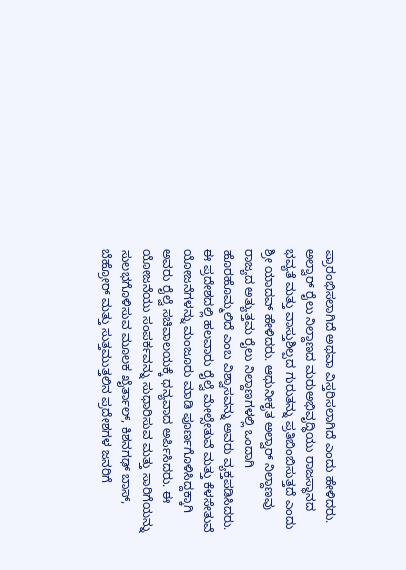ಪ್ರಾರಂಭಿಸಲಾಗಿದೆ ಅಥವಾ ವಿಸ್ತರಿಸಲಾಗಿದೆ ಎಂದು ಹೇಳಿದರು. ಅಲ್ವಾರ್ ರೈಲು ನಿಲ್ದಾಣದ ಮರುಅಭಿವೃದ್ಧಿಯು ರಾಜಸ್ಥಾನದ ಭವ್ಯತೆ ಮತ್ತು ವಾಸ್ತುಶಿಲ್ಪದ ಗುರುತನ್ನು ಪ್ರತಿಬಿಂಬಿಸುತ್ತದೆ ಎಂದು ಶ್ರೀ ಯಾದವ್ ಹೇಳಿದರು. ಆಧುನೀಕೃತ ಅಲ್ವಾರ್ ನಿಲ್ದಾಣವು ರಾಜ್ಯದ ಅತ್ಯುತ್ತಮ ರೈಲು ನಿಲ್ದಾಣಗಳಲ್ಲಿ ಒಂದಾಗಿ ಹೊರಹೊಮ್ಮಲಿದೆ ಎಂಬ ವಿಶ್ವಾಸವನ್ನು ಅವರು ವ್ಯಕ್ತಪಡಿಸಿದರು. ಈ ಪ್ರದೇಶದಲ್ಲಿ ಹಲವಾರು ರೈಲ್ವೆ ಮೇಲ್ಸೇತುವೆ ಮತ್ತು ಕೆಳಸೇತುವೆ ಯೋಜನೆಗಳನ್ನು ಮಂಜೂರು ಮಾಡಿ ಪೂರ್ಣಗೊಳಿಸಿದ್ದಕ್ಕಾಗಿ ಅವರು ರೈಲ್ವೆ ಸಚಿವಾಲಯಕ್ಕೆ ಧನ್ಯವಾದ ಅರ್ಪಿಸಿದರು. ಈ ಯೋಜನೆಯು ಸಂಪರ್ಕವನ್ನು ಸುಧಾರಿಸುವ ಮತ್ತು ಸಾರಿಗೆಯನ್ನು ಸುಲಭಗೊಳಿಸುವ ಮೂಲಕ ಖೈರ್ತಾಲ್, ಕಿಶನಗಢ್ ಬಾಸ್, ಬೆಹ್ರೋರ್ ಮತ್ತು ಸುತ್ತಮುತ್ತಲಿನ ಪ್ರದೇಶಗಳ ಜನರಿಗೆ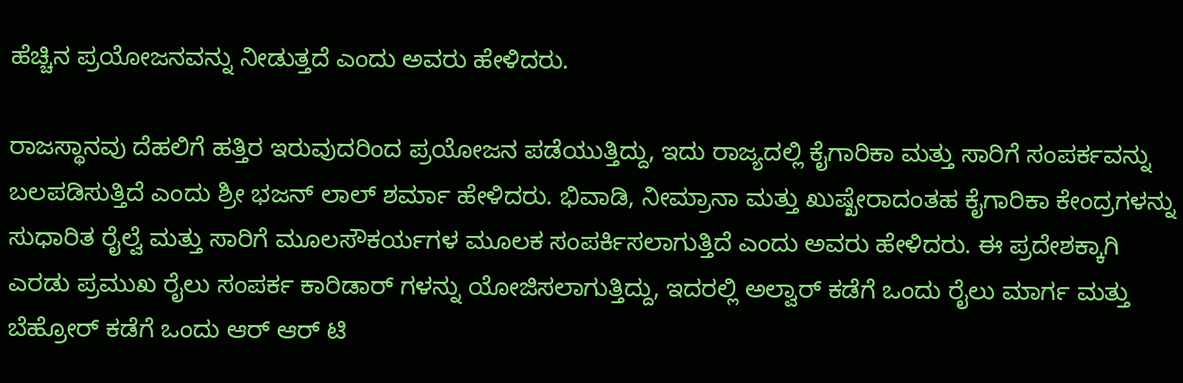ಹೆಚ್ಚಿನ ಪ್ರಯೋಜನವನ್ನು ನೀಡುತ್ತದೆ ಎಂದು ಅವರು ಹೇಳಿದರು.

ರಾಜಸ್ಥಾನವು ದೆಹಲಿಗೆ ಹತ್ತಿರ ಇರುವುದರಿಂದ ಪ್ರಯೋಜನ ಪಡೆಯುತ್ತಿದ್ದು, ಇದು ರಾಜ್ಯದಲ್ಲಿ ಕೈಗಾರಿಕಾ ಮತ್ತು ಸಾರಿಗೆ ಸಂಪರ್ಕವನ್ನು ಬಲಪಡಿಸುತ್ತಿದೆ ಎಂದು ಶ್ರೀ ಭಜನ್ ಲಾಲ್ ಶರ್ಮಾ ಹೇಳಿದರು. ಭಿವಾಡಿ, ನೀಮ್ರಾನಾ ಮತ್ತು ಖುಷ್ಖೇರಾದಂತಹ ಕೈಗಾರಿಕಾ ಕೇಂದ್ರಗಳನ್ನು ಸುಧಾರಿತ ರೈಲ್ವೆ ಮತ್ತು ಸಾರಿಗೆ ಮೂಲಸೌಕರ್ಯಗಳ ಮೂಲಕ ಸಂಪರ್ಕಿಸಲಾಗುತ್ತಿದೆ ಎಂದು ಅವರು ಹೇಳಿದರು. ಈ ಪ್ರದೇಶಕ್ಕಾಗಿ ಎರಡು ಪ್ರಮುಖ ರೈಲು ಸಂಪರ್ಕ ಕಾರಿಡಾರ್‌ ಗಳನ್ನು ಯೋಜಿಸಲಾಗುತ್ತಿದ್ದು, ಇದರಲ್ಲಿ ಅಲ್ವಾರ್ ಕಡೆಗೆ ಒಂದು ರೈಲು ಮಾರ್ಗ ಮತ್ತು ಬೆಹ್ರೋರ್ ಕಡೆಗೆ ಒಂದು ಆರ್‌ ಆರ್‌ ಟಿ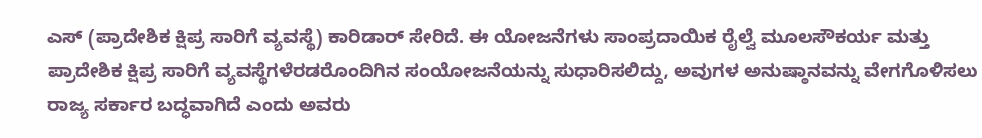ಎಸ್ (ಪ್ರಾದೇಶಿಕ ಕ್ಷಿಪ್ರ ಸಾರಿಗೆ ವ್ಯವಸ್ಥೆ) ಕಾರಿಡಾರ್ ಸೇರಿದೆ. ಈ ಯೋಜನೆಗಳು ಸಾಂಪ್ರದಾಯಿಕ ರೈಲ್ವೆ ಮೂಲಸೌಕರ್ಯ ಮತ್ತು ಪ್ರಾದೇಶಿಕ ಕ್ಷಿಪ್ರ ಸಾರಿಗೆ ವ್ಯವಸ್ಥೆಗಳೆರಡರೊಂದಿಗಿನ ಸಂಯೋಜನೆಯನ್ನು ಸುಧಾರಿಸಲಿದ್ದು, ಅವುಗಳ ಅನುಷ್ಠಾನವನ್ನು ವೇಗಗೊಳಿಸಲು ರಾಜ್ಯ ಸರ್ಕಾರ ಬದ್ಧವಾಗಿದೆ ಎಂದು ಅವರು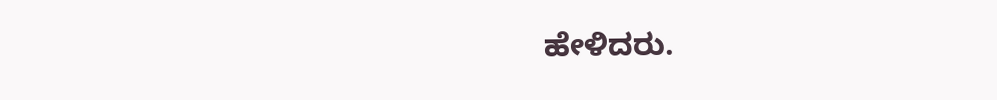ಹೇಳಿದರು.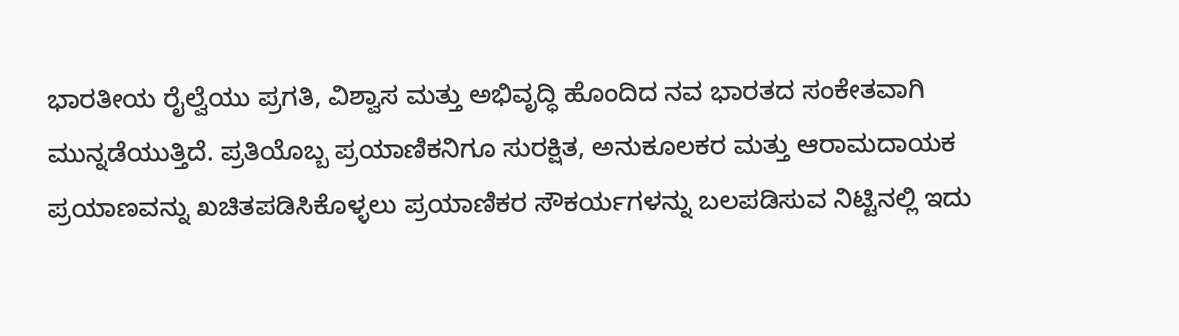ಭಾರತೀಯ ರೈಲ್ವೆಯು ಪ್ರಗತಿ, ವಿಶ್ವಾಸ ಮತ್ತು ಅಭಿವೃದ್ಧಿ ಹೊಂದಿದ ನವ ಭಾರತದ ಸಂಕೇತವಾಗಿ ಮುನ್ನಡೆಯುತ್ತಿದೆ. ಪ್ರತಿಯೊಬ್ಬ ಪ್ರಯಾಣಿಕನಿಗೂ ಸುರಕ್ಷಿತ, ಅನುಕೂಲಕರ ಮತ್ತು ಆರಾಮದಾಯಕ ಪ್ರಯಾಣವನ್ನು ಖಚಿತಪಡಿಸಿಕೊಳ್ಳಲು ಪ್ರಯಾಣಿಕರ ಸೌಕರ್ಯಗಳನ್ನು ಬಲಪಡಿಸುವ ನಿಟ್ಟಿನಲ್ಲಿ ಇದು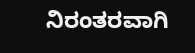ನಿರಂತರವಾಗಿ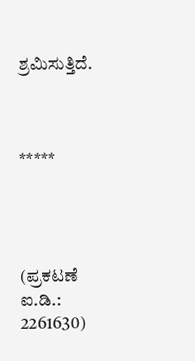ಶ್ರಮಿಸುತ್ತಿದೆ.



*****




(ಪ್ರಕಟಣೆ ಐ.ಡಿ.: 2261630)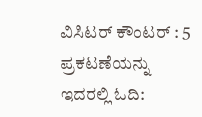ವಿಸಿಟರ್ ಕೌಂಟರ್ : 5
ಪ್ರಕಟಣೆಯನ್ನು ಇದರಲ್ಲಿ ಓದಿ: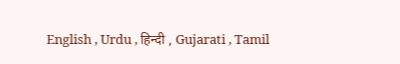English , Urdu , हिन्दी , Gujarati , Tamil